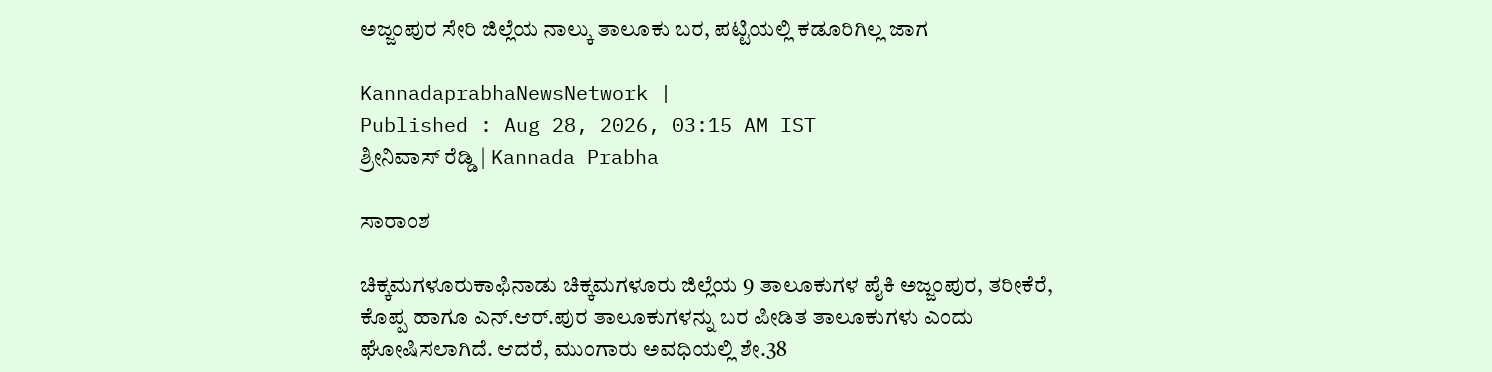ಅಜ್ಜಂಪುರ ಸೇರಿ ಜಿಲ್ಲೆಯ ನಾಲ್ಕು ತಾಲೂಕು ಬರ, ಪಟ್ಟಿಯಲ್ಲಿ ಕಡೂರಿಗಿಲ್ಲ ಜಾಗ

KannadaprabhaNewsNetwork |
Published : Aug 28, 2026, 03:15 AM IST
ಶ್ರೀನಿವಾಸ್‌ ರೆಡ್ಡಿ | Kannada Prabha

ಸಾರಾಂಶ

ಚಿಕ್ಕಮಗಳೂರುಕಾಫಿನಾಡು ಚಿಕ್ಕಮಗಳೂರು ಜಿಲ್ಲೆಯ 9 ತಾಲೂಕುಗಳ ಪೈಕಿ ಅಜ್ಜಂಪುರ, ತರೀಕೆರೆ, ಕೊಪ್ಪ ಹಾಗೂ ಎನ್‌.ಆರ್‌.ಪುರ ತಾಲೂಕುಗಳನ್ನು ಬರ ಪೀಡಿತ ತಾಲೂಕುಗಳು ಎಂದು ಘೋಷಿಸಲಾಗಿದೆ. ಆದರೆ, ಮುಂಗಾರು ಅವಧಿಯಲ್ಲಿ ಶೇ.38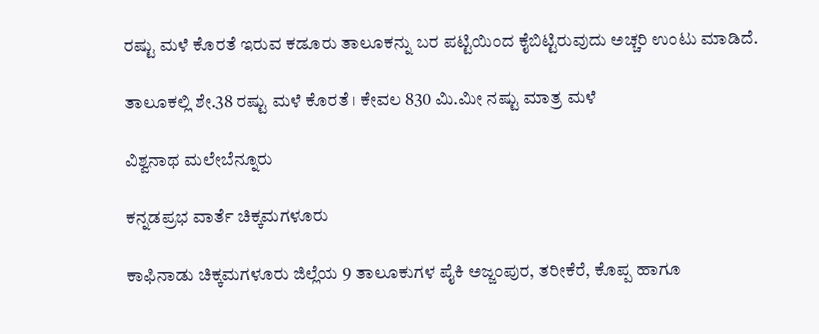ರಷ್ಟು ಮಳೆ ಕೊರತೆ ಇರುವ ಕಡೂರು ತಾಲೂಕನ್ನು ಬರ ಪಟ್ಟಿಯಿಂದ ಕೈಬಿಟ್ಟಿರುವುದು ಅಚ್ಚರಿ ಉಂಟು ಮಾಡಿದೆ.

ತಾಲೂಕಲ್ಲಿ ಶೇ.38 ರಷ್ಟು ಮಳೆ ಕೊರತೆ । ಕೇವಲ 830 ಮಿ.ಮೀ ನಷ್ಟು ಮಾತ್ರ ಮಳೆ

ವಿಶ್ವನಾಥ ಮಲೇಬೆನ್ನೂರು

ಕನ್ನಡಪ್ರಭ ವಾರ್ತೆ ಚಿಕ್ಕಮಗಳೂರು

ಕಾಫಿನಾಡು ಚಿಕ್ಕಮಗಳೂರು ಜಿಲ್ಲೆಯ 9 ತಾಲೂಕುಗಳ ಪೈಕಿ ಅಜ್ಜಂಪುರ, ತರೀಕೆರೆ, ಕೊಪ್ಪ ಹಾಗೂ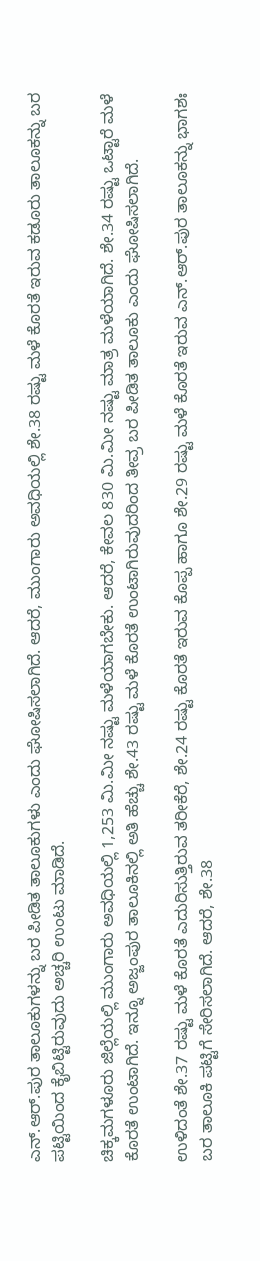ಎನ್‌.ಆರ್‌.ಪುರ ತಾಲೂಕುಗಳನ್ನು ಬರ ಪೀಡಿತ ತಾಲೂಕುಗಳು ಎಂದು ಘೋಷಿಸಲಾಗಿದೆ. ಆದರೆ, ಮುಂಗಾರು ಅವಧಿಯಲ್ಲಿ ಶೇ.38 ರಷ್ಟು ಮಳೆ ಕೊರತೆ ಇರುವ ಕಡೂರು ತಾಲೂಕನ್ನು ಬರ ಪಟ್ಟಿಯಿಂದ ಕೈಬಿಟ್ಟಿರುವುದು ಅಚ್ಚರಿ ಉಂಟು ಮಾಡಿದೆ.

ಚಿಕ್ಕಮಗಳೂರು ಜಿಲ್ಲೆಯಲ್ಲಿ ಮುಂಗಾರು ಅವಧಿಯಲ್ಲಿ 1,253 ಮಿ.ಮೀ ನಷ್ಟು ಮಳೆಯಾಗಬೇಕು. ಆದರೆ, ಕೇವಲ 830 ಮಿ.ಮೀ ನಷ್ಟು ಮಾತ್ರ ಮಳೆಯಾಗಿದೆ. ಶೇ.34 ರಷ್ಟು ಒಟ್ಟಾರೆ ಮಳೆ ಕೊರತೆ ಉಂಟಾಗಿದೆ. ಇನ್ನೂ ಅಜ್ಜಂಪುರ ತಾಲೂಕಿನಲ್ಲಿ ಅತಿ ಹೆಚ್ಚು ಶೇ.43 ರಷ್ಟು ಮಳೆ ಕೊರತೆ ಉಂಟಾಗಿರುವುದರಿಂದ ತೀವ್ರ ಬರ ಪೀಡಿತ ತಾಲೂಕು ಎಂದು ಘೋಷಿಸಲಾಗಿದೆ.

ಉಳಿದಂತೆ ಶೇ.37 ರಷ್ಟು ಮಳೆ ಕೊರತೆ ಎದುರಿಸುತ್ತಿರುವ ತರೀಕೆರೆ, ಶೇ.24 ರಷ್ಟು ಕೊರತೆ ಇರುವ ಕೊಪ್ಪ ಹಾಗೂ ಶೇ.29 ರಷ್ಟು ಮಳೆ ಕೊರತೆ ಇರುವ ಎನ್‌.ಆರ್‌.ಪುರ ತಾಲೂಕನ್ನು ಭಾಗಶಃ ಬರ ತಾಲೂಕಿ ಪಟ್ಟಿಗೆ ಸೇರಿಸಲಾಗಿದೆ. ಆದರೆ, ಶೇ.38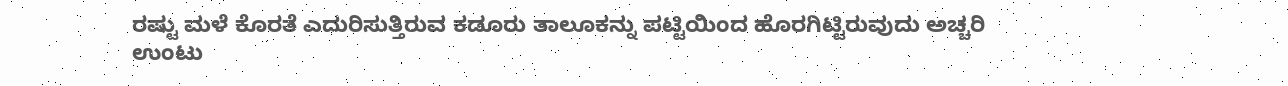ರಷ್ಟು ಮಳೆ ಕೊರತೆ ಎದುರಿಸುತ್ತಿರುವ ಕಡೂರು ತಾಲೂಕನ್ನು ಪಟ್ಟಿಯಿಂದ ಹೊರಗಿಟ್ಟಿರುವುದು ಅಚ್ಚರಿ ಉಂಟು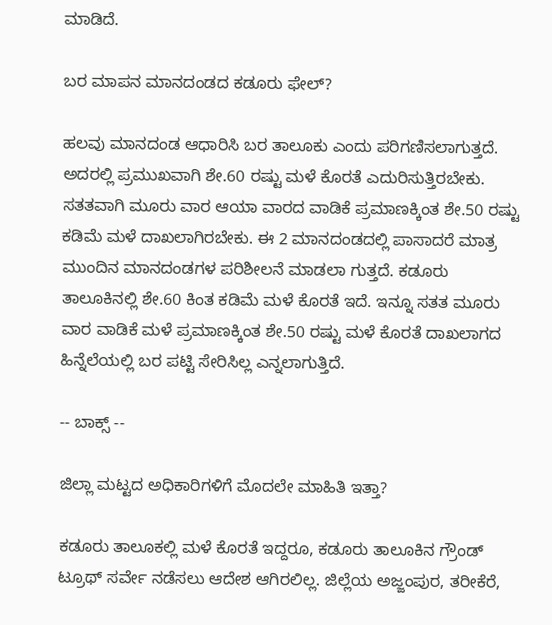ಮಾಡಿದೆ.

ಬರ ಮಾಪನ ಮಾನದಂಡದ ಕಡೂರು ಫೇಲ್‌?

ಹಲವು ಮಾನದಂಡ ಆಧಾರಿಸಿ ಬರ ತಾಲೂಕು ಎಂದು ಪರಿಗಣಿಸಲಾಗುತ್ತದೆ. ಅದರಲ್ಲಿ ಪ್ರಮುಖವಾಗಿ ಶೇ.60 ರಷ್ಟು ಮಳೆ ಕೊರತೆ ಎದುರಿಸುತ್ತಿರಬೇಕು. ಸತತವಾಗಿ ಮೂರು ವಾರ ಆಯಾ ವಾರದ ವಾಡಿಕೆ ಪ್ರಮಾಣಕ್ಕಿಂತ ಶೇ.50 ರಷ್ಟು ಕಡಿಮೆ ಮಳೆ ದಾಖಲಾಗಿರಬೇಕು. ಈ 2 ಮಾನದಂಡದಲ್ಲಿ ಪಾಸಾದರೆ ಮಾತ್ರ ಮುಂದಿನ ಮಾನದಂಡಗಳ ಪರಿಶೀಲನೆ ಮಾಡಲಾ ಗುತ್ತದೆ. ಕಡೂರು ತಾಲೂಕಿನಲ್ಲಿ ಶೇ.60 ಕಿಂತ ಕಡಿಮೆ ಮಳೆ ಕೊರತೆ ಇದೆ. ಇನ್ನೂ ಸತತ ಮೂರು ವಾರ ವಾಡಿಕೆ ಮಳೆ ಪ್ರಮಾಣಕ್ಕಿಂತ ಶೇ.50 ರಷ್ಟು ಮಳೆ ಕೊರತೆ ದಾಖಲಾಗದ ಹಿನ್ನೆಲೆಯಲ್ಲಿ ಬರ ಪಟ್ಟಿ ಸೇರಿಸಿಲ್ಲ ಎನ್ನಲಾಗುತ್ತಿದೆ.

-- ಬಾಕ್ಸ್‌ --

ಜಿಲ್ಲಾ ಮಟ್ಟದ ಅಧಿಕಾರಿಗಳಿಗೆ ಮೊದಲೇ ಮಾಹಿತಿ ಇತ್ತಾ?

ಕಡೂರು ತಾಲೂಕಲ್ಲಿ ಮಳೆ ಕೊರತೆ ಇದ್ದರೂ, ಕಡೂರು ತಾಲೂಕಿನ ಗ್ರೌಂಡ್‌ ಟ್ರೂಥ್‌ ಸರ್ವೇ ನಡೆಸಲು ಆದೇಶ ಆಗಿರಲಿಲ್ಲ. ಜಿಲ್ಲೆಯ ಅಜ್ಜಂಪುರ, ತರೀಕೆರೆ,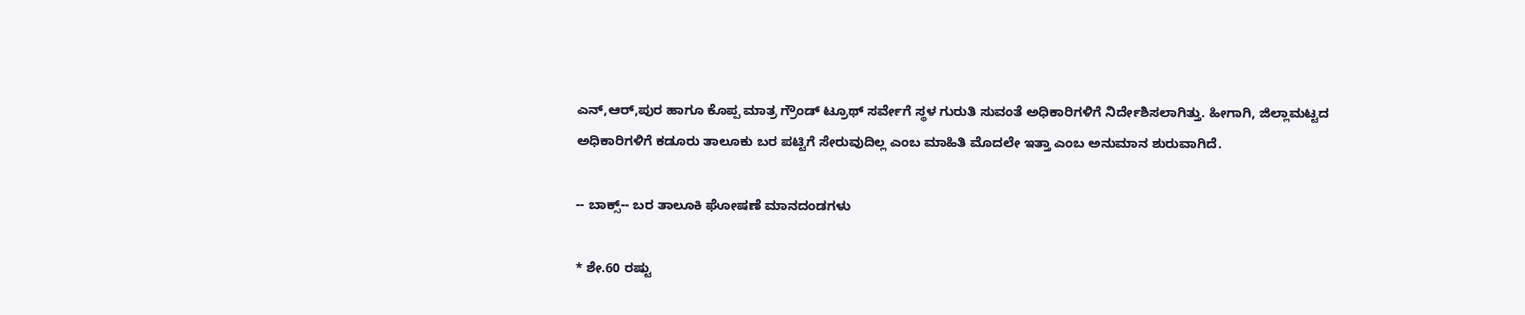ಎನ್‌,ಆರ್‌,ಪುರ ಹಾಗೂ ಕೊಪ್ಪ ಮಾತ್ರ ಗ್ರೌಂಡ್‌ ಟ್ರೂಥ್‌ ಸರ್ವೇಗೆ ಸ್ಥಳ ಗುರುತಿ ಸುವಂತೆ ಅಧಿಕಾರಿಗಳಿಗೆ ನಿರ್ದೇಶಿಸಲಾಗಿತ್ತು. ಹೀಗಾಗಿ, ಜಿಲ್ಲಾಮಟ್ಟದ ಅಧಿಕಾರಿಗಳಿಗೆ ಕಡೂರು ತಾಲೂಕು ಬರ ಪಟ್ಟಿಗೆ ಸೇರುವುದಿಲ್ಲ ಎಂಬ ಮಾಹಿತಿ ಮೊದಲೇ ಇತ್ತಾ ಎಂಬ ಅನುಮಾನ ಶುರುವಾಗಿದೆ.

-- ಬಾಕ್ಸ್‌-- ಬರ ತಾಲೂಕಿ ಘೋಷಣೆ ಮಾನದಂಡಗಳು

* ಶೇ.60 ರಷ್ಟು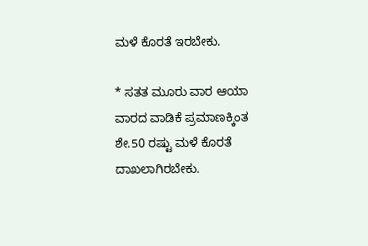ಮಳೆ ಕೊರತೆ ಇರಬೇಕು.

* ಸತತ ಮೂರು ವಾರ ಆಯಾ ವಾರದ ವಾಡಿಕೆ ಪ್ರಮಾಣಕ್ಕಿಂತ ಶೇ.50 ರಷ್ಟು ಮಳೆ ಕೊರತೆ ದಾಖಲಾಗಿರಬೇಕು.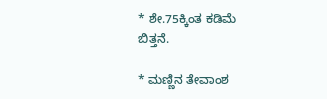* ಶೇ.75ಕ್ಕಿಂತ ಕಡಿಮೆ ಬಿತ್ತನೆ.

* ಮಣ್ಣಿನ ತೇವಾಂಶ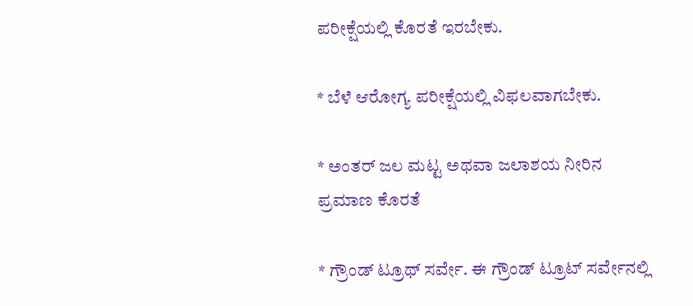ಪರೀಕ್ಷೆಯಲ್ಲಿ ಕೊರತೆ ಇರಬೇಕು.

* ಬೆಳೆ ಆರೋಗ್ಯ ಪರೀಕ್ಷೆಯಲ್ಲಿ ವಿಫಲವಾಗಬೇಕು.

* ಅಂತರ್‌ ಜಲ ಮಟ್ಟ ಅಥವಾ ಜಲಾಶಯ ನೀರಿನ ಪ್ರಮಾಣ ಕೊರತೆ

* ಗ್ರೌಂಡ್‌ ಟ್ರೂಥ್‌ ಸರ್ವೇ. ಈ ಗ್ರೌಂಡ್‌ ಟ್ರೂಟ್‌ ಸರ್ವೇನಲ್ಲಿ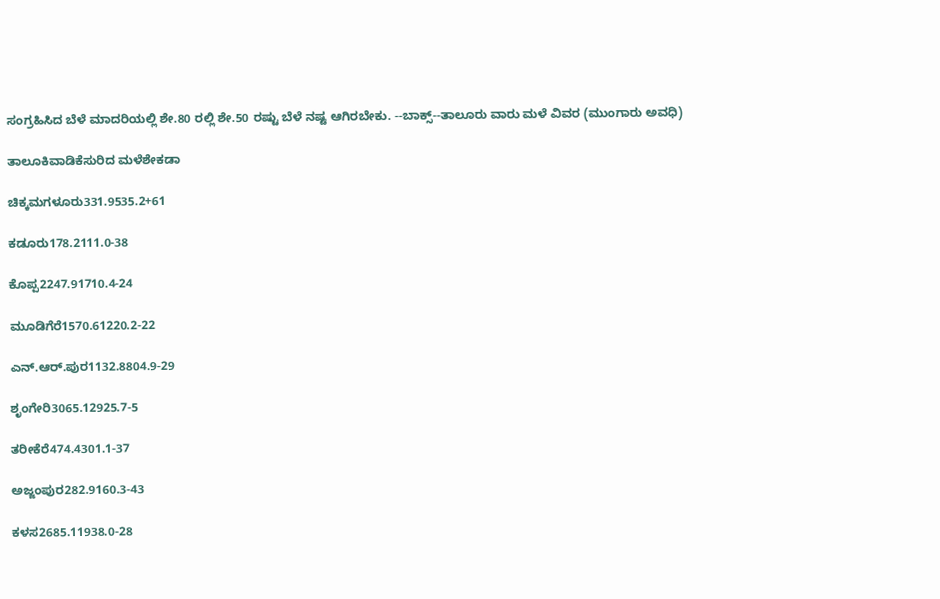ಸಂಗ್ರಹಿಸಿದ ಬೆಳೆ ಮಾದರಿಯಲ್ಲಿ ಶೇ.80 ರಲ್ಲಿ ಶೇ.50 ರಷ್ಟು ಬೆಳೆ ನಷ್ಟ ಆಗಿರಬೇಕು. --ಬಾಕ್ಸ್‌--ತಾಲೂರು ವಾರು ಮಳೆ ವಿವರ (ಮುಂಗಾರು ಅವಧಿ)

ತಾಲೂಕಿವಾಡಿಕೆಸುರಿದ ಮಳೆಶೇಕಡಾ

ಚಿಕ್ಕಮಗಳೂರು331.9535.2+61

ಕಡೂರು178.2111.0-38

ಕೊಪ್ಪ2247.91710.4-24

ಮೂಡಿಗೆರೆ1570.61220.2-22

ಎನ್‌.ಆರ್.ಪುರ1132.8804.9-29

ಶೃಂಗೇರಿ3065.12925.7-5

ತರೀಕೆರೆ474.4301.1-37

ಅಜ್ಜಂಪುರ282.9160.3-43

ಕಳಸ2685.11938.0-28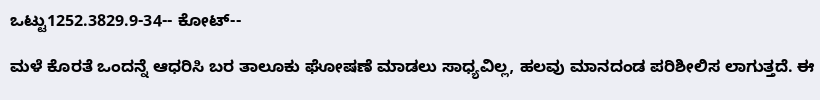ಒಟ್ಟು1252.3829.9-34-- ಕೋಟ್‌--

ಮಳೆ ಕೊರತೆ ಒಂದನ್ನೆ ಆಧರಿಸಿ ಬರ ತಾಲೂಕು ಘೋಷಣೆ ಮಾಡಲು ಸಾಧ್ಯವಿಲ್ಲ, ಹಲವು ಮಾನದಂಡ ಪರಿಶೀಲಿಸ ಲಾಗುತ್ತದೆ. ಈ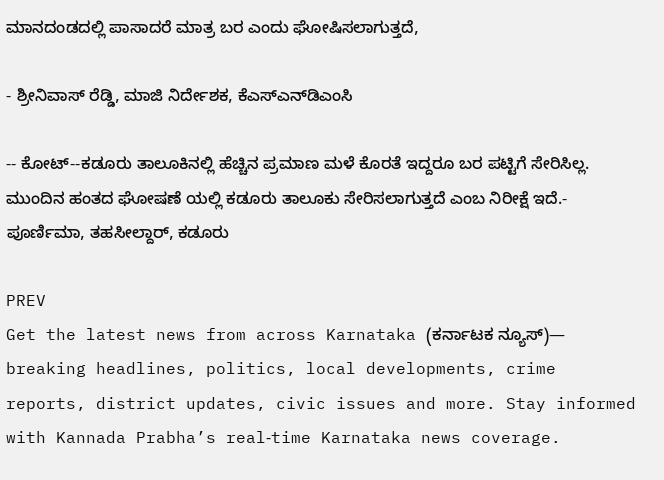ಮಾನದಂಡದಲ್ಲಿ ಪಾಸಾದರೆ ಮಾತ್ರ ಬರ ಎಂದು ಘೋಷಿಸಲಾಗುತ್ತದೆ,

- ಶ್ರೀನಿವಾಸ್‌ ರೆಡ್ಡಿ, ಮಾಜಿ ನಿರ್ದೇಶಕ, ಕೆಎಸ್ಎನ್‌ಡಿಎಂಸಿ

-- ಕೋಟ್‌--ಕಡೂರು ತಾಲೂಕಿನಲ್ಲಿ ಹೆಚ್ಚಿನ ಪ್ರಮಾಣ ಮಳೆ ಕೊರತೆ ಇದ್ದರೂ ಬರ ಪಟ್ಟಿಗೆ ಸೇರಿಸಿಲ್ಲ. ಮುಂದಿನ ಹಂತದ ಘೋಷಣೆ ಯಲ್ಲಿ ಕಡೂರು ತಾಲೂಕು ಸೇರಿಸಲಾಗುತ್ತದೆ ಎಂಬ ನಿರೀಕ್ಷೆ ಇದೆ.- ಪೂರ್ಣಿಮಾ, ತಹಸೀಲ್ದಾರ್‌, ಕಡೂರು

PREV
Get the latest news from across Karnataka (ಕರ್ನಾಟಕ ನ್ಯೂಸ್)— breaking headlines, politics, local developments, crime reports, district updates, civic issues and more. Stay informed with Kannada Prabha’s real‑time Karnataka news coverage.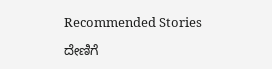Recommended Stories

ದೇಣಿಗೆ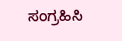ಸಂಗ್ರಹಿಸಿ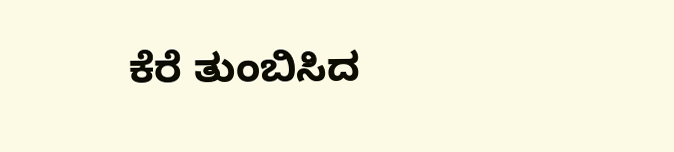ಕೆರೆ ತುಂಬಿಸಿದ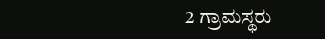2 ಗ್ರಾಮಸ್ಥರು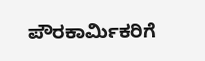ಪೌರಕಾರ್ಮಿಕರಿಗೆ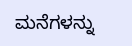ಮನೆಗಳನ್ನು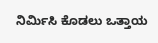ನಿರ್ಮಿಸಿ ಕೊಡಲು ಒತ್ತಾಯ